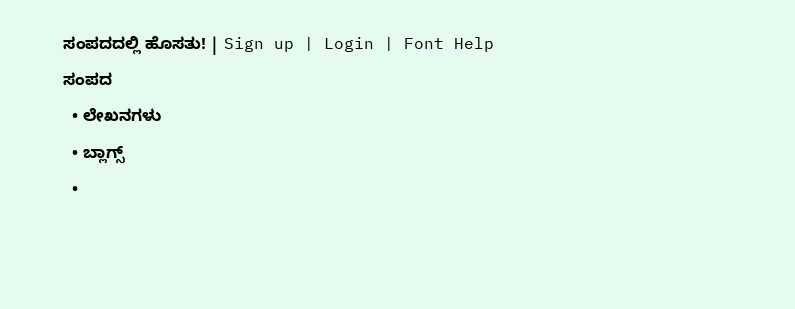ಸಂಪದದಲ್ಲಿ ಹೊಸತು! | Sign up | Login | Font Help
ಸಂಪದ
  • ಲೇಖನಗಳು
  • ಬ್ಲಾಗ್ಸ್
  •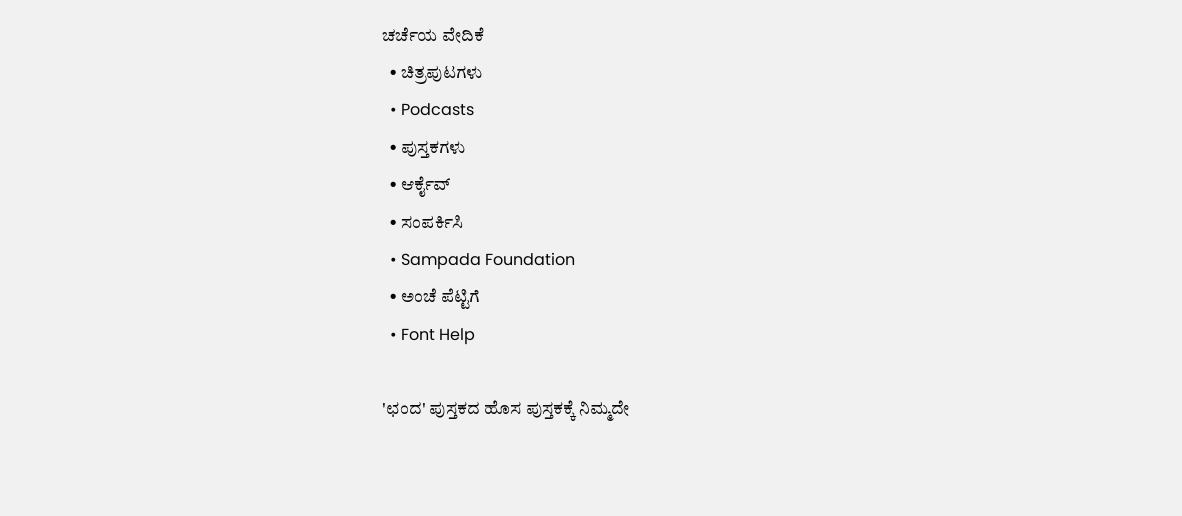ಚರ್ಚೆಯ ವೇದಿಕೆ
  • ಚಿತ್ರಪುಟಗಳು
  • Podcasts
  • ಪುಸ್ತಕಗಳು
  • ಆರ್ಕೈವ್
  • ಸಂಪರ್ಕಿಸಿ
  • Sampada Foundation
  • ಅಂಚೆ ಪೆಟ್ಟಿಗೆ
  • Font Help

'ಛಂದ' ಪುಸ್ತಕದ ಹೊಸ ಪುಸ್ತಕಕ್ಕೆ ನಿಮ್ಮದೇ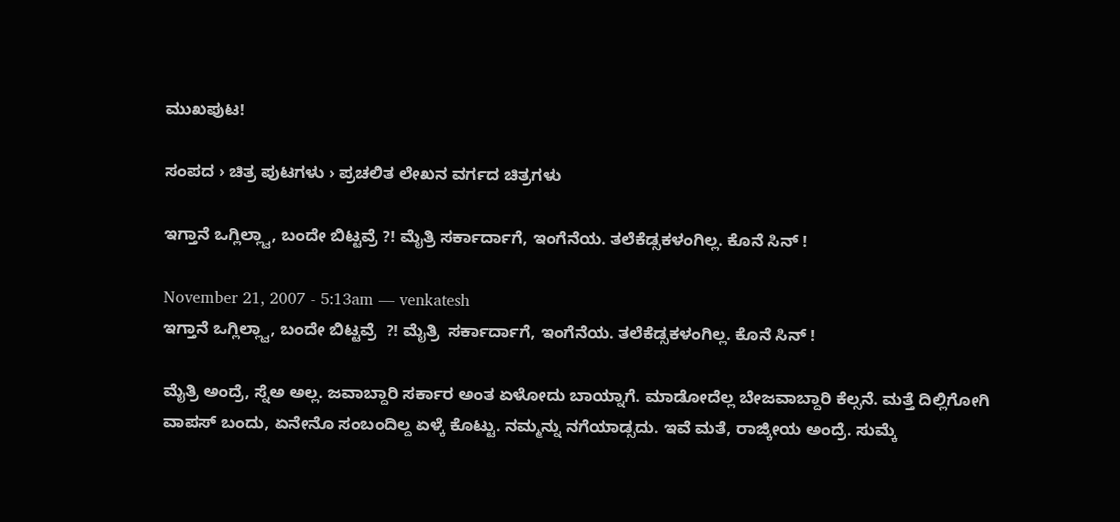ಮುಖಪುಟ!

ಸಂಪದ › ಚಿತ್ರ ಪುಟಗಳು › ಪ್ರಚಲಿತ ಲೇಖನ ವರ್ಗದ ಚಿತ್ರಗಳು

ಇಗ್ತಾನೆ ಒಗ್ಲಿಲ್ಲ್ವಾ, ಬಂದೇ ಬಿಟ್ಟವ್ರೆ ?! ಮೈತ್ರಿ ಸರ್ಕಾರ್ದಾಗೆ, ಇಂಗೆನೆಯ. ತಲೆಕೆಡ್ಸಕಳಂಗಿಲ್ಲ. ಕೊನೆ ಸಿನ್ !

November 21, 2007 - 5:13am — venkatesh
ಇಗ್ತಾನೆ ಒಗ್ಲಿಲ್ಲ್ವಾ, ಬಂದೇ ಬಿಟ್ಟವ್ರೆ  ?! ಮೈತ್ರಿ  ಸರ್ಕಾರ್ದಾಗೆ, ಇಂಗೆನೆಯ. ತಲೆಕೆಡ್ಸಕಳಂಗಿಲ್ಲ. ಕೊನೆ ಸಿನ್ !

ಮೈತ್ರಿ ಅಂದ್ರೆ, ಸ್ನೆಅ ಅಲ್ಲ. ಜವಾಬ್ದಾರಿ ಸರ್ಕಾರ ಅಂತ ಏಳೋದು ಬಾಯ್ನಾಗೆ. ಮಾಡೋದೆಲ್ಲ ಬೇಜವಾಬ್ದಾರಿ ಕೆಲ್ಸನೆ. ಮತ್ತೆ ದಿಲ್ಲಿಗೋಗಿ ವಾಪಸ್ ಬಂದು, ಏನೇನೊ ಸಂಬಂದಿಲ್ದ ಏಳ್ಕೆ ಕೊಟ್ಟು. ನಮ್ಮನ್ನು ನಗೆಯಾಡ್ಸದು. ಇವೆ ಮತೆ, ರಾಜ್ಕೀಯ ಅಂದ್ರೆ. ಸುಮ್ಕೆ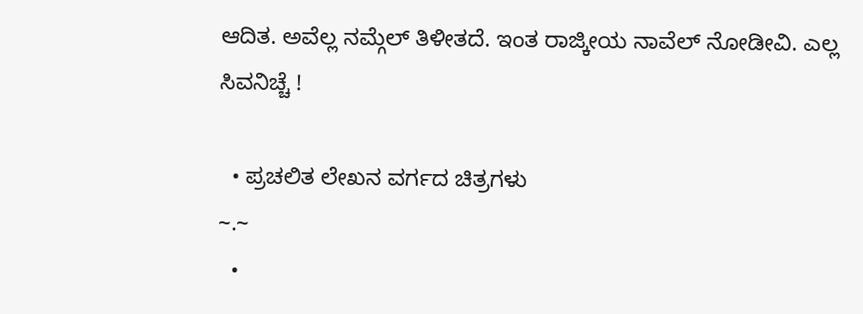ಆದಿತ. ಅವೆಲ್ಲ ನಮ್ಗೆಲ್ ತಿಳೀತದೆ. ಇಂತ ರಾಜ್ಕೀಯ ನಾವೆಲ್ ನೋಡೀವಿ. ಎಲ್ಲ ಸಿವನಿಚ್ಚೆ !

  • ಪ್ರಚಲಿತ ಲೇಖನ ವರ್ಗದ ಚಿತ್ರಗಳು
~.~
  •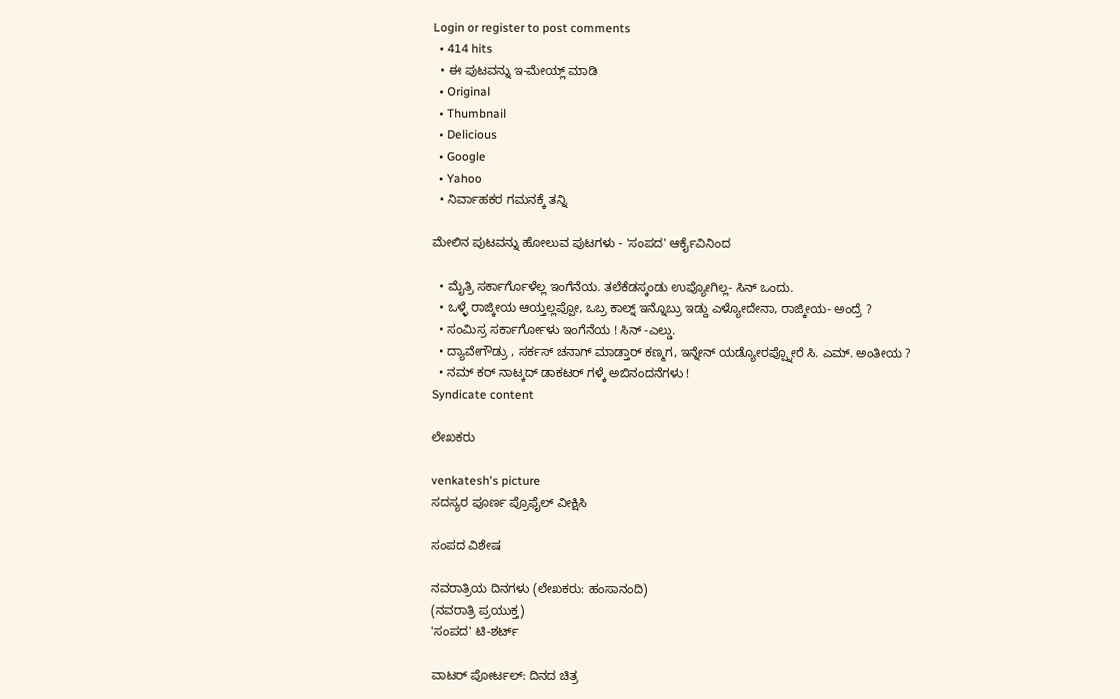Login or register to post comments
  • 414 hits
  • ಈ ಪುಟವನ್ನು ಇ-ಮೇಯ್ಲ್ ಮಾಡಿ
  • Original
  • Thumbnail
  • Delicious
  • Google
  • Yahoo
  • ನಿರ್ವಾಹಕರ ಗಮನಕ್ಕೆ ತನ್ನಿ

ಮೇಲಿನ ಪುಟವನ್ನು ಹೋಲುವ ಪುಟಗಳು - 'ಸಂಪದ' ಆರ್ಕೈವಿನಿಂದ

  • ಮೈತ್ರಿ ಸರ್ಕಾರ್ಗೊಳೆಲ್ಲ ಇಂಗೆನೆಯ. ತಲೆಕೆಡಸ್ಕಂಡು ಉಪ್ಯೋಗಿಲ್ಲ- ಸಿನ್ ಒಂದು.
  • ಒಳ್ಳೆ ರಾಜ್ಕೀಯ ಆಯ್ತಲ್ಲಪ್ಪೋ, ಒಬ್ರ ಕಾಲ್ನ್ ಇನ್ನೊಬ್ರು ಇಡ್ದು ಎಳ್ಯೋದೇನಾ, ರಾಜ್ಕೀಯ- ಅಂದ್ರೆ ?
  • ಸಂಮಿಸ್ರ ಸರ್ಕಾರ್ಗೋಳು ಇಂಗೆನೆಯ ! ಸಿನ್ -ಎಲ್ಡು.
  • ದ್ಯಾವೇಗೌಡ್ರು , ಸರ್ಕಸ್ ಚನಾಗ್ ಮಾಡ್ತಾರ್ ಕಣ್ಮಗ, ಇನ್ನೇನ್ ಯಡ್ಯೋರಪ್ಪ್ನೋರೆ ಸಿ. ಎಮ್. ಅಂತೀಯ ?
  • ನಮ್ ಕರ್ ನಾಟ್ಕದ್ ಡಾಕಟರ್ ಗಳ್ಕೆ ಅಬಿನಂದನೆಗಳು !
Syndicate content

ಲೇಖಕರು

venkatesh's picture
ಸದಸ್ಯರ ಪೂರ್ಣ ಪ್ರೊಫೈಲ್ ವೀಕ್ಷಿಸಿ

ಸಂಪದ ವಿಶೇಷ

ನವರಾತ್ರಿಯ ದಿನಗಳು (ಲೇಖಕರು: ಹಂಸಾನಂದಿ)
(ನವರಾತ್ರಿ ಪ್ರಯುಕ್ತ)
'ಸಂಪದ' ಟಿ-ಶರ್ಟ್

ವಾಟರ್ ಪೋರ್ಟಲ್: ದಿನದ ಚಿತ್ರ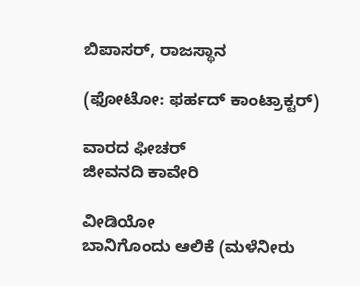ಬಿಪಾಸರ್, ರಾಜಸ್ಥಾನ

(ಫೋಟೋ: ಫರ್ಹದ್ ಕಾಂಟ್ರಾಕ್ಟರ್)

ವಾರದ ಫೀಚರ್
ಜೀವನದಿ ಕಾವೇರಿ

ವೀಡಿಯೋ
ಬಾನಿಗೊಂದು ಆಲಿಕೆ (ಮಳೆನೀರು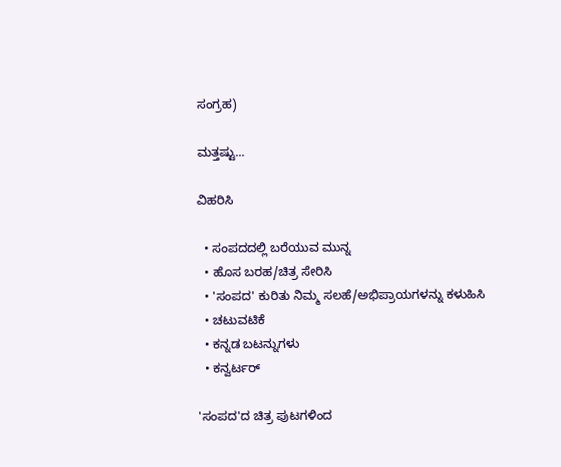ಸಂಗ್ರಹ)

ಮತ್ತಷ್ಟು...

ವಿಹರಿಸಿ

  • ಸಂಪದದಲ್ಲಿ ಬರೆಯುವ ಮುನ್ನ
  • ಹೊಸ ಬರಹ/ಚಿತ್ರ ಸೇರಿಸಿ
  • 'ಸಂಪದ' ಕುರಿತು ನಿಮ್ಮ ಸಲಹೆ/ಅಭಿಪ್ರಾಯಗಳನ್ನು ಕಳುಹಿಸಿ
  • ಚಟುವಟಿಕೆ
  • ಕನ್ನಡ ಬಟನ್ನುಗಳು
  • ಕನ್ವರ್ಟರ್

'ಸಂಪದ'ದ ಚಿತ್ರ ಪುಟಗಳಿಂದ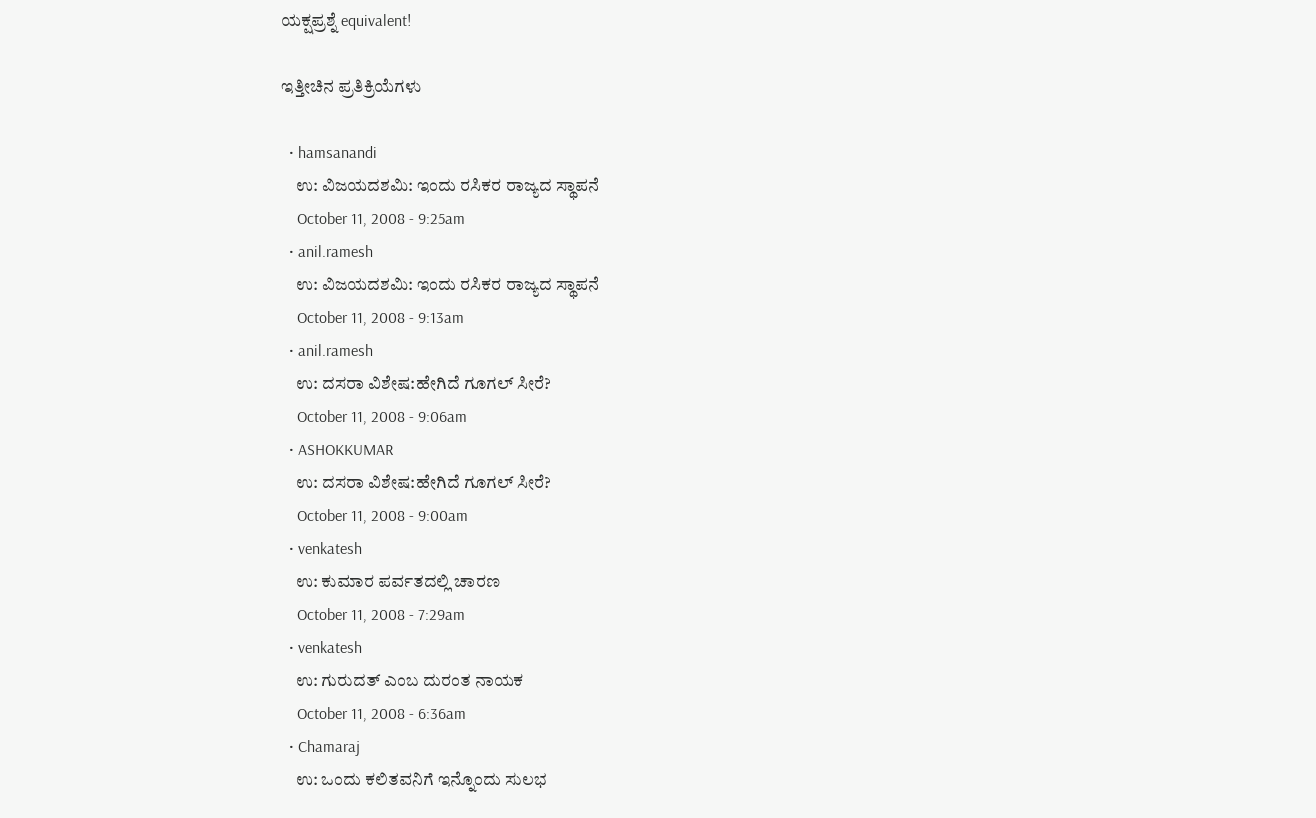ಯಕ್ಷಪ್ರಶ್ನೆ equivalent!

ಇತ್ತೀಚಿನ ಪ್ರತಿಕ್ರಿಯೆಗಳು

  • hamsanandi
    ಉ: ವಿಜಯದಶಮಿ: ಇಂದು ರಸಿಕರ ರಾಜ್ಯದ ಸ್ಥಾಪನೆ
    October 11, 2008 - 9:25am
  • anil.ramesh
    ಉ: ವಿಜಯದಶಮಿ: ಇಂದು ರಸಿಕರ ರಾಜ್ಯದ ಸ್ಥಾಪನೆ
    October 11, 2008 - 9:13am
  • anil.ramesh
    ಉ: ದಸರಾ ವಿಶೇಷ:ಹೇಗಿದೆ ಗೂಗಲ್ ಸೀರೆ?
    October 11, 2008 - 9:06am
  • ASHOKKUMAR
    ಉ: ದಸರಾ ವಿಶೇಷ:ಹೇಗಿದೆ ಗೂಗಲ್ ಸೀರೆ?
    October 11, 2008 - 9:00am
  • venkatesh
    ಉ: ಕುಮಾರ ಪರ್ವತದಲ್ಲಿ ಚಾರಣ
    October 11, 2008 - 7:29am
  • venkatesh
    ಉ: ಗುರುದತ್ ಎಂಬ ದುರಂತ ನಾಯಕ
    October 11, 2008 - 6:36am
  • Chamaraj
    ಉ: ಒಂದು ಕಲಿತವನಿಗೆ ಇನ್ನೊಂದು ಸುಲಭ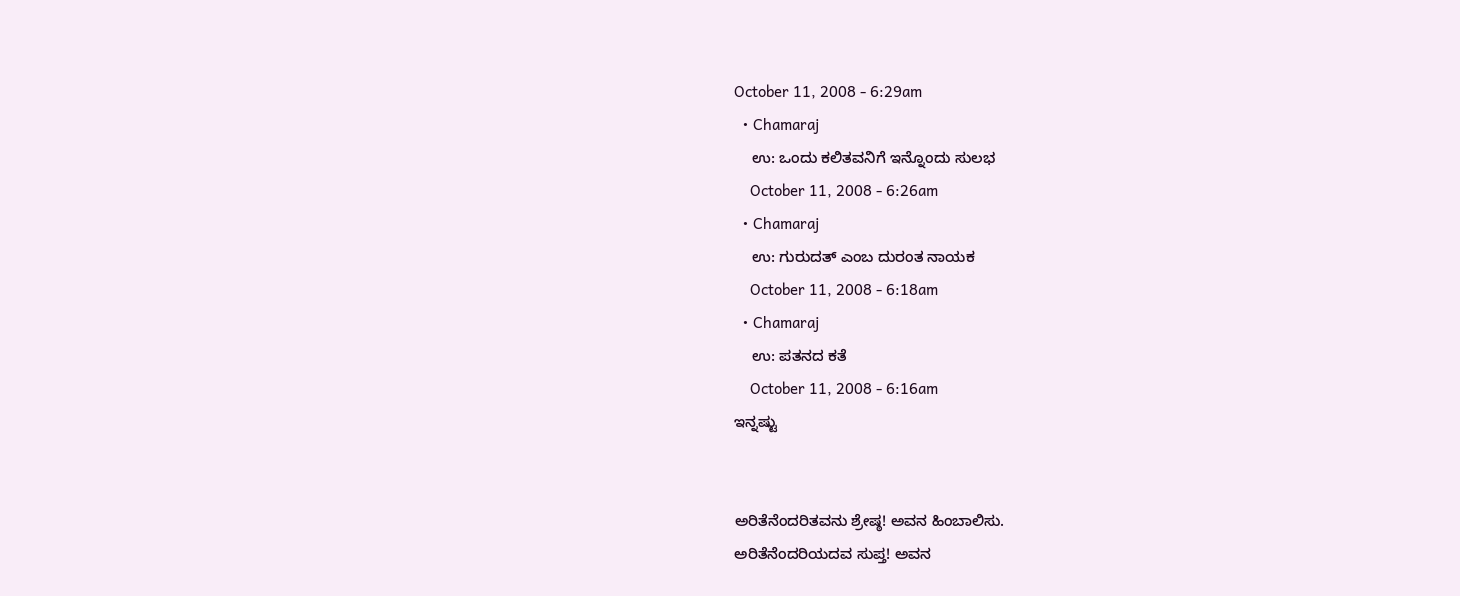October 11, 2008 - 6:29am
  • Chamaraj
    ಉ: ಒಂದು ಕಲಿತವನಿಗೆ ಇನ್ನೊಂದು ಸುಲಭ
    October 11, 2008 - 6:26am
  • Chamaraj
    ಉ: ಗುರುದತ್ ಎಂಬ ದುರಂತ ನಾಯಕ
    October 11, 2008 - 6:18am
  • Chamaraj
    ಉ: ಪತನದ ಕತೆ
    October 11, 2008 - 6:16am
ಇನ್ನಷ್ಟು


ಅರಿತೆನೆಂದರಿತವನು ಶ್ರೇಷ್ಠ! ಅವನ ಹಿಂಬಾಲಿಸು.
ಅರಿತೆನೆಂದರಿಯದವ ಸುಪ್ತ! ಅವನ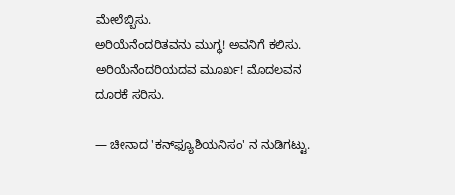ಮೇಲೆಬ್ಬಿಸು.
ಅರಿಯೆನೆಂದರಿತವನು ಮುಗ್ಧ! ಅವನಿಗೆ ಕಲಿಸು.
ಅರಿಯೆನೆಂದರಿಯದವ ಮೂರ್ಖ! ಮೊದಲವನ ದೂರಕೆ ಸರಿಸು.

— ಚೀನಾದ 'ಕನ್‍ಫ್ಯೂಶಿಯನಿಸಂ' ನ ನುಡಿಗಟ್ಟು.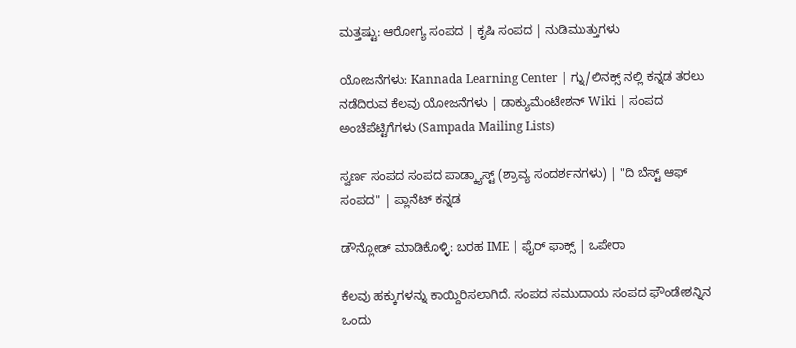ಮತ್ತಷ್ಟು: ಆರೋಗ್ಯ ಸಂಪದ | ಕೃಷಿ ಸಂಪದ | ನುಡಿಮುತ್ತುಗಳು

ಯೋಜನೆಗಳು: Kannada Learning Center | ಗ್ನು/ಲಿನಕ್ಸ್ ನಲ್ಲಿ ಕನ್ನಡ ತರಲು ನಡೆದಿರುವ ಕೆಲವು ಯೋಜನೆಗಳು | ಡಾಕ್ಯುಮೆಂಟೇಶನ್ Wiki | ಸಂಪದ ಅಂಚೆಪೆಟ್ಟಿಗೆಗಳು (Sampada Mailing Lists)

ಸ್ವರ್ಣ ಸಂಪದ ಸಂಪದ ಪಾಡ್ಕ್ಯಾಸ್ಟ್ (ಶ್ರಾವ್ಯ ಸಂದರ್ಶನಗಳು) | "ದಿ ಬೆಸ್ಟ್ ಆಫ್ ಸಂಪದ" | ಪ್ಲಾನೆಟ್ ಕನ್ನಡ

ಡೌನ್ಲೋಡ್ ಮಾಡಿಕೊಳ್ಳಿ: ಬರಹ IME | ಫೈರ್ ಫಾಕ್ಸ್ | ಒಪೇರಾ

ಕೆಲವು ಹಕ್ಕುಗಳನ್ನು ಕಾಯ್ದಿರಿಸಲಾಗಿದೆ. ಸಂಪದ ಸಮುದಾಯ ಸಂಪದ ಫೌಂಡೇಶನ್ನಿನ ಒಂದು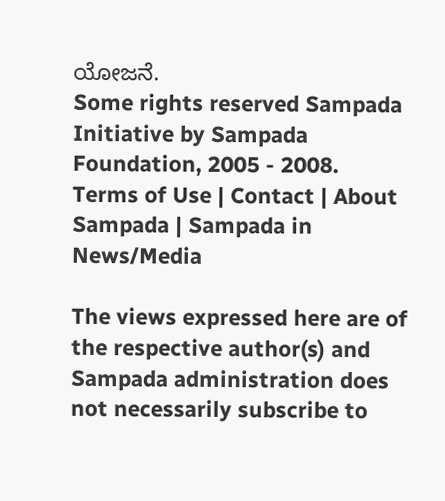ಯೋಜನೆ.
Some rights reserved Sampada Initiative by Sampada Foundation, 2005 - 2008.
Terms of Use | Contact | About Sampada | Sampada in News/Media

The views expressed here are of the respective author(s) and Sampada administration does not necessarily subscribe to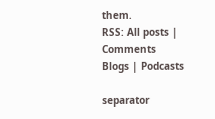them.
RSS: All posts | Comments
Blogs | Podcasts

separator